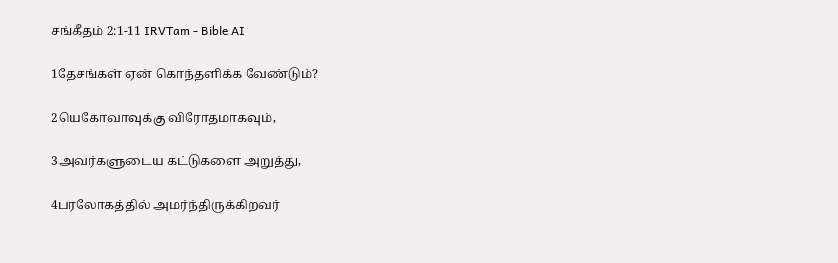சங்கீதம் 2:1-11 IRVTam - Bible AI

1தேசங்கள் ஏன் கொந்தளிக்க வேண்டும்?

2யெகோவாவுக்கு விரோதமாகவும்,

3அவர்களுடைய கட்டுகளை அறுத்து,

4பரலோகத்தில் அமர்ந்திருக்கிறவர்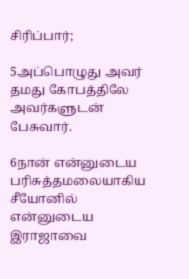சிரிப்பார்;

5அப்பொழுது அவர் தமது கோபத்திலே அவர்களுடன் பேசுவார்.

6நான் என்னுடைய பரிசுத்தமலையாகிய சீயோனில் என்னுடைய இராஜாவை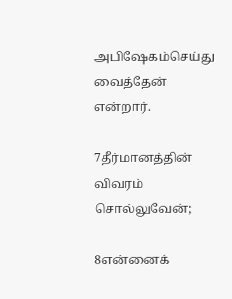அபிஷேகம்செய்து வைத்தேன் என்றார்.

7தீர்மானத்தின் விவரம் சொல்லுவேன்;

8என்னைக்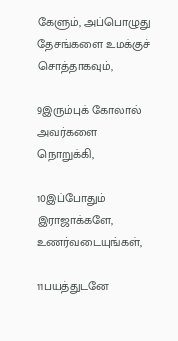கேளும், அப்பொழுது தேசங்களை உமக்குச் சொத்தாகவும்,

9இரும்புக் கோலால் அவர்களை நொறுக்கி,

10இப்போதும் இராஜாக்களே, உணர்வடையுங்கள்,

11பயத்துடனே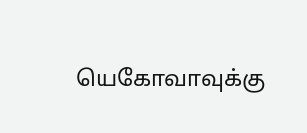யெகோவாவுக்கு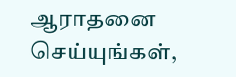ஆராதனை செய்யுங்கள்,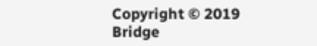Copyright © 2019 Bridge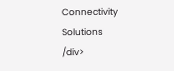Connectivity Solutions
/div>